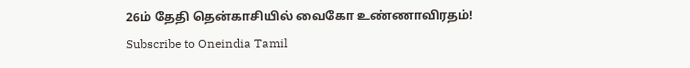26ம் தேதி தென்காசியில் வைகோ உண்ணாவிரதம்!
Subscribe to Oneindia Tamil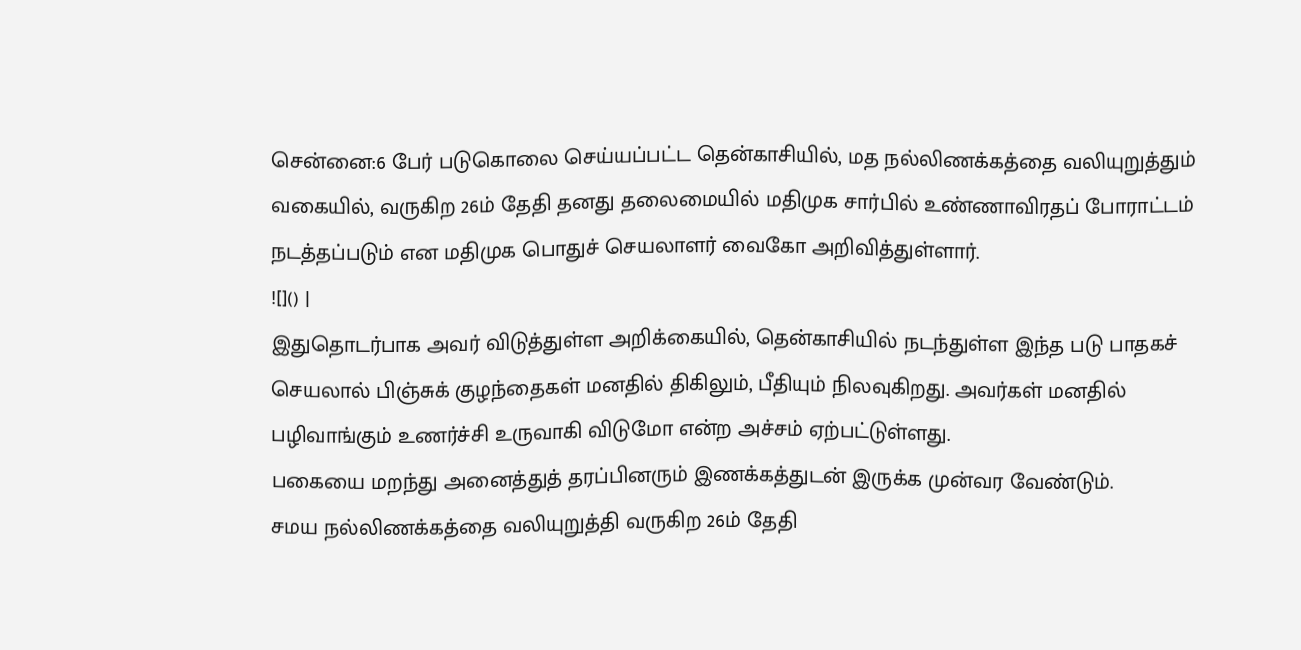சென்னை:6 பேர் படுகொலை செய்யப்பட்ட தென்காசியில், மத நல்லிணக்கத்தை வலியுறுத்தும் வகையில், வருகிற 26ம் தேதி தனது தலைமையில் மதிமுக சார்பில் உண்ணாவிரதப் போராட்டம் நடத்தப்படும் என மதிமுக பொதுச் செயலாளர் வைகோ அறிவித்துள்ளார்.
![]() |
இதுதொடர்பாக அவர் விடுத்துள்ள அறிக்கையில், தென்காசியில் நடந்துள்ள இந்த படு பாதகச் செயலால் பிஞ்சுக் குழந்தைகள் மனதில் திகிலும், பீதியும் நிலவுகிறது. அவர்கள் மனதில் பழிவாங்கும் உணர்ச்சி உருவாகி விடுமோ என்ற அச்சம் ஏற்பட்டுள்ளது.
பகையை மறந்து அனைத்துத் தரப்பினரும் இணக்கத்துடன் இருக்க முன்வர வேண்டும்.
சமய நல்லிணக்கத்தை வலியுறுத்தி வருகிற 26ம் தேதி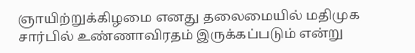ஞாயிற்றுக்கிழமை எனது தலைமையில் மதிமுக சார்பில் உண்ணாவிரதம் இருக்கப்படும் என்று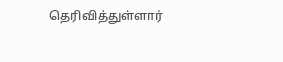தெரிவித்துள்ளார்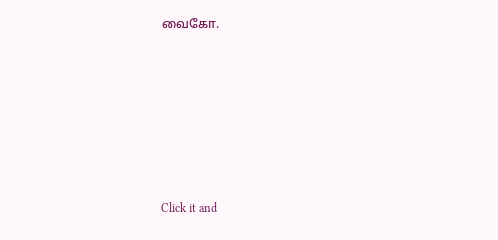வைகோ.













Click it and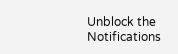Unblock the Notifications